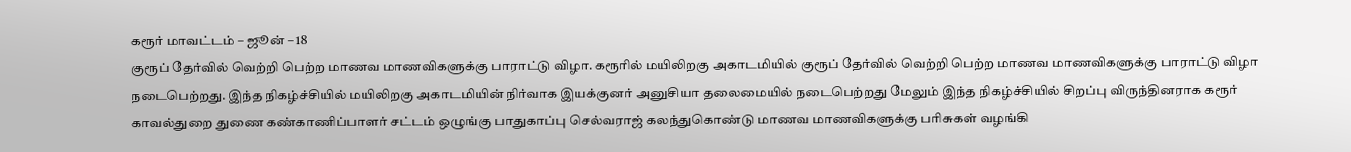கரூர் மாவட்டம் – ஜூன் – 18
குரூப் தேர்வில் வெற்றி பெற்ற மாணவ மாணவிகளுக்கு பாராட்டு விழா. கரூரில் மயிலிறகு அகாடமியில் குரூப் தேர்வில் வெற்றி பெற்ற மாணவ மாணவிகளுக்கு பாராட்டு விழா நடைபெற்றது. இந்த நிகழ்ச்சியில் மயிலிறகு அகாடமியின் நிர்வாக இயக்குனர் அனுசியா தலைமையில் நடைபெற்றது மேலும் இந்த நிகழ்ச்சியில் சிறப்பு விருந்தினராக கரூர் காவல்துறை துணை கண்காணிப்பாளர் சட்டம் ஒழுங்கு பாதுகாப்பு செல்வராஜ் கலந்துகொண்டு மாணவ மாணவிகளுக்கு பரிசுகள் வழங்கி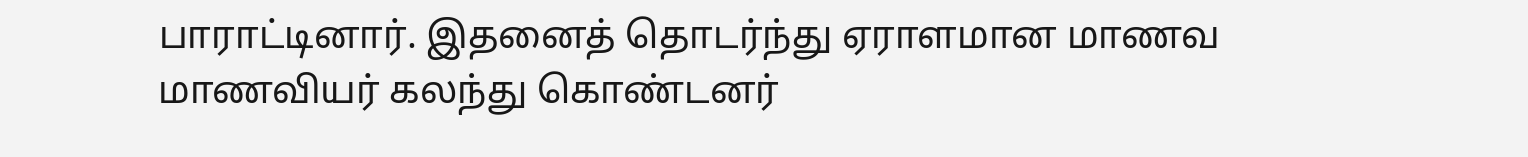பாராட்டினார். இதனைத் தொடர்ந்து ஏராளமான மாணவ மாணவியர் கலந்து கொண்டனர்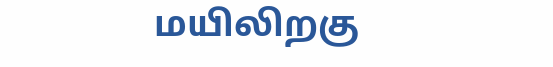மயிலிறகு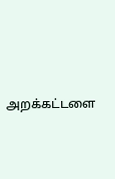அறக்கட்டளை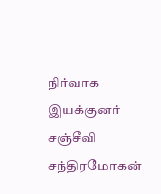நிர்வாக இயக்குனர் சஞ்சீவி சந்திரமோகன்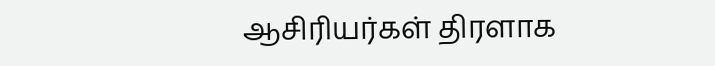ஆசிரியர்கள் திரளாக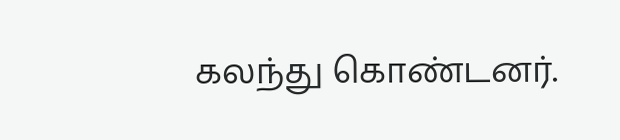கலந்து கொண்டனர்.